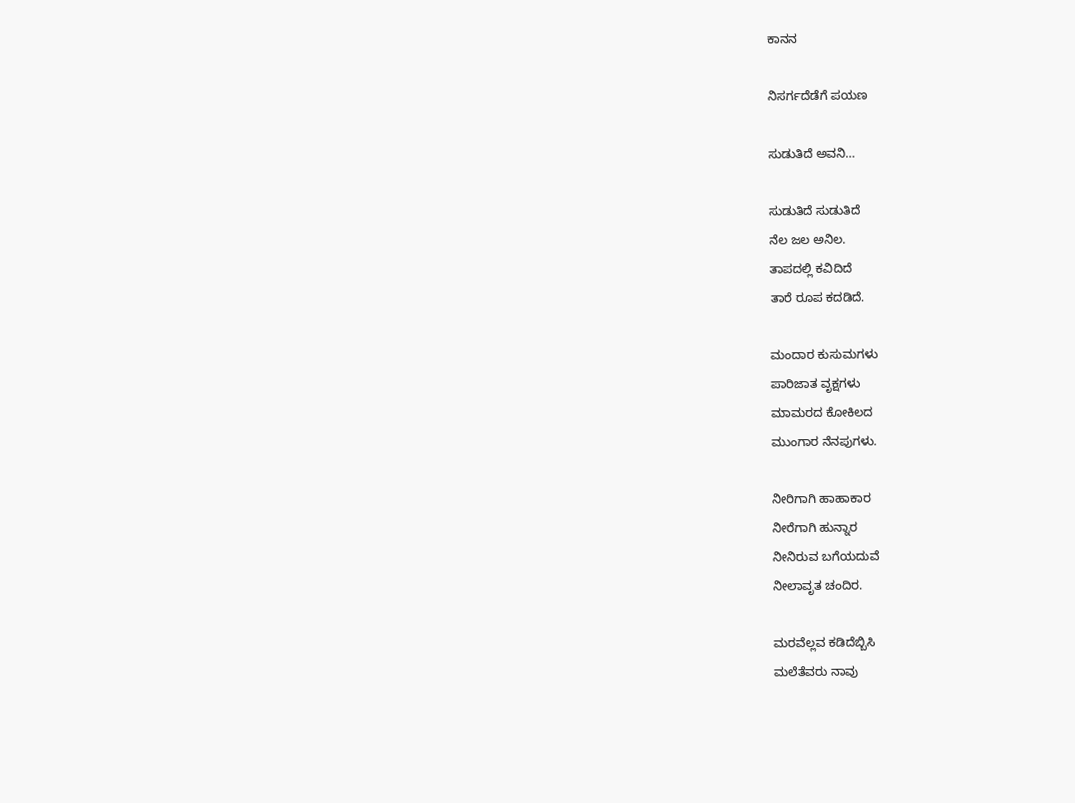ಕಾನನ

ನಿಸರ್ಗದೆಡೆಗೆ ಪಯಣ

ಸುಡುತಿದೆ ಅವನಿ…

ಸುಡುತಿದೆ ಸುಡುತಿದೆ
ನೆಲ ಜಲ ಅನಿಲ.
ತಾಪದಲ್ಲಿ ಕವಿದಿದೆ
ತಾರೆ ರೂಪ ಕದಡಿದೆ.

ಮಂದಾರ ಕುಸುಮಗಳು
ಪಾರಿಜಾತ ವೃಕ್ಷಗಳು
ಮಾಮರದ ಕೋಕಿಲದ
ಮುಂಗಾರ ನೆನಪುಗಳು.

ನೀರಿಗಾಗಿ ಹಾಹಾಕಾರ
ನೀರೆಗಾಗಿ ಹುನ್ನಾರ
ನೀನಿರುವ ಬಗೆಯದುವೆ
ನೀಲಾವೃತ ಚಂದಿರ.

ಮರವೆಲ್ಲವ ಕಡಿದೆಬ್ಬಿಸಿ
ಮಲೆತೆವರು ನಾವು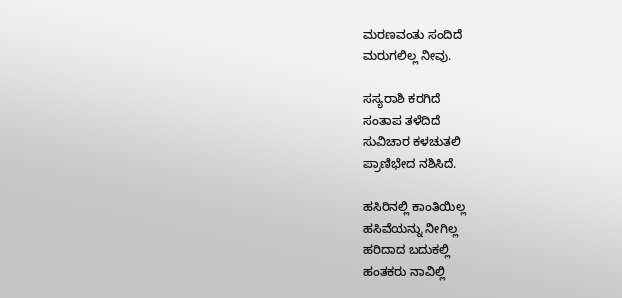ಮರಣವಂತು ಸಂದಿದೆ
ಮರುಗಲಿಲ್ಲ ನೀವು.

ಸಸ್ಯರಾಶಿ ಕರಗಿದೆ
ಸಂತಾಪ ತಳೆದಿದೆ
ಸುವಿಚಾರ ಕಳಚುತಲಿ
ಪ್ರಾಣಿಭೇದ ನಶಿಸಿದೆ.

ಹಸಿರಿನಲ್ಲಿ ಕಾಂತಿಯಿಲ್ಲ
ಹಸಿವೆಯನ್ನು ನೀಗಿಲ್ಲ
ಹರಿದಾದ ಬದುಕಲ್ಲಿ
ಹಂತಕರು ನಾವಿಲ್ಲಿ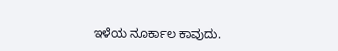ಇಳೆಯ ನೂರ್ಕಾಲ ಕಾವುದು.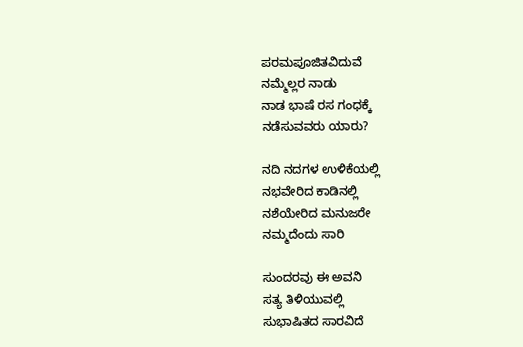ಪರಮಪೂಜಿತವಿದುವೆ
ನಮ್ಮೆಲ್ಲರ ನಾಡು
ನಾಡ ಭಾಷೆ ರಸ ಗಂಧಕ್ಕೆ
ನಡೆಸುವವರು ಯಾರು?

ನದಿ ನದಗಳ ಉಳಿಕೆಯಲ್ಲಿ
ನಭವೇರಿದ ಕಾಡಿನಲ್ಲಿ
ನಶೆಯೇರಿದ ಮನುಜರೇ
ನಮ್ಮದೆಂದು ಸಾರಿ

ಸುಂದರವು ಈ ಅವನಿ
ಸತ್ಯ ತಿಳಿಯುವಲ್ಲಿ
ಸುಭಾಷಿತದ ಸಾರವಿದೆ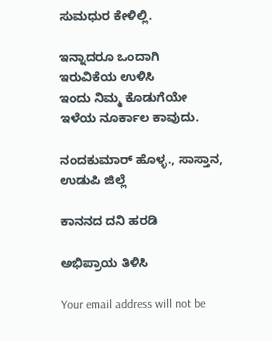ಸುಮಧುರ ಕೇಳಿಲ್ಲಿ.

ಇನ್ನಾದರೂ ಒಂದಾಗಿ
ಇರುವಿಕೆಯ ಉಳಿಸಿ
ಇಂದು ನಿಮ್ಮ ಕೊಡುಗೆಯೇ
ಇಳೆಯ ನೂರ್ಕಾಲ ಕಾವುದು.

ನಂದಕುಮಾರ್ ಹೊಳ್ಳ., ಸಾಸ್ತಾನ, ಉಡುಪಿ ಜಿಲ್ಲೆ

ಕಾನನದ ದನಿ ಹರಡಿ

ಅಭಿಪ್ರಾಯ ತಿಳಿಸಿ

Your email address will not be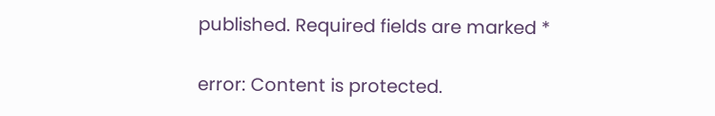published. Required fields are marked *

error: Content is protected.